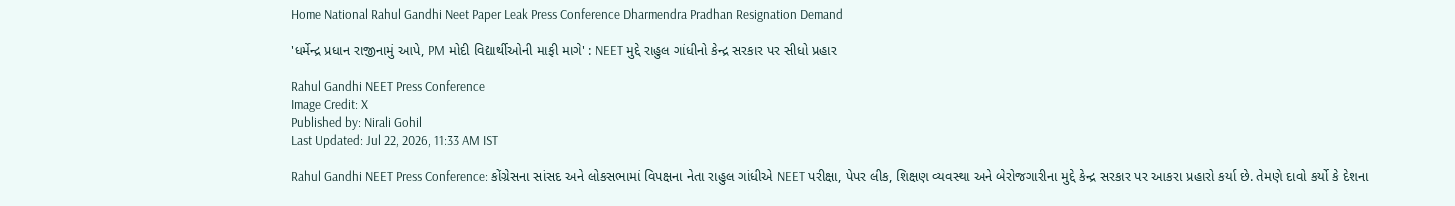Home National Rahul Gandhi Neet Paper Leak Press Conference Dharmendra Pradhan Resignation Demand

'ધર્મેન્દ્ર પ્રધાન રાજીનામું આપે, PM મોદી વિદ્યાર્થીઓની માફી માગે' : NEET મુદ્દે રાહુલ ગાંધીનો કેન્દ્ર સરકાર પર સીધો પ્રહાર

Rahul Gandhi NEET Press Conference
Image Credit: X
Published by: Nirali Gohil
Last Updated: Jul 22, 2026, 11:33 AM IST

Rahul Gandhi NEET Press Conference: કોંગ્રેસના સાંસદ અને લોકસભામાં વિપક્ષના નેતા રાહુલ ગાંધીએ NEET પરીક્ષા, પેપર લીક, શિક્ષણ વ્યવસ્થા અને બેરોજગારીના મુદ્દે કેન્દ્ર સરકાર પર આકરા પ્રહારો કર્યા છે. તેમણે દાવો કર્યો કે દેશના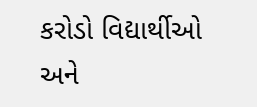કરોડો વિદ્યાર્થીઓ અને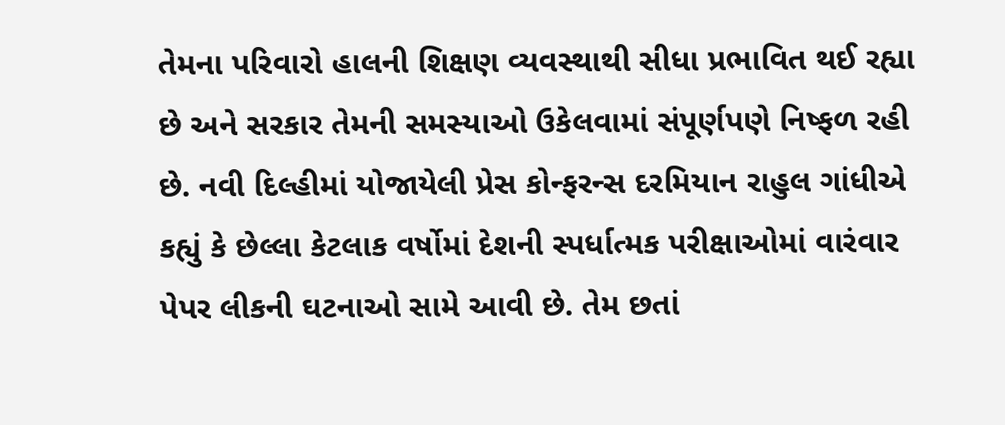તેમના પરિવારો હાલની શિક્ષણ વ્યવસ્થાથી સીધા પ્રભાવિત થઈ રહ્યા છે અને સરકાર તેમની સમસ્યાઓ ઉકેલવામાં સંપૂર્ણપણે નિષ્ફળ રહી છે. નવી દિલ્હીમાં યોજાયેલી પ્રેસ કોન્ફરન્સ દરમિયાન રાહુલ ગાંધીએ કહ્યું કે છેલ્લા કેટલાક વર્ષોમાં દેશની સ્પર્ધાત્મક પરીક્ષાઓમાં વારંવાર પેપર લીકની ઘટનાઓ સામે આવી છે. તેમ છતાં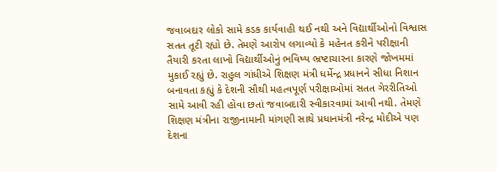જવાબદાર લોકો સામે કડક કાર્યવાહી થઈ નથી અને વિદ્યાર્થીઓનો વિશ્વાસ સતત તૂટી રહ્યો છે. તેમણે આરોપ લગાવ્યો કે મહેનત કરીને પરીક્ષાની તૈયારી કરતા લાખો વિદ્યાર્થીઓનું ભવિષ્ય ભ્રષ્ટાચારના કારણે જોખમમાં મુકાઈ રહ્યું છે. રાહુલ ગાંધીએ શિક્ષણ મંત્રી ધર્મેન્દ્ર પ્રધાનને સીધા નિશાન બનાવતા કહ્યું કે દેશની સૌથી મહત્વપૂર્ણ પરીક્ષાઓમાં સતત ગેરરીતિઓ સામે આવી રહી હોવા છતાં જવાબદારી સ્વીકારવામાં આવી નથી. તેમણે શિક્ષણ મંત્રીના રાજીનામાની માંગણી સાથે પ્રધાનમંત્રી નરેન્દ્ર મોદીએ પણ દેશના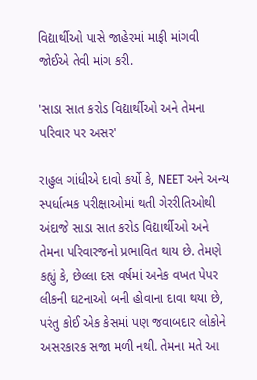વિદ્યાર્થીઓ પાસે જાહેરમાં માફી માંગવી જોઈએ તેવી માંગ કરી.

'સાડા સાત કરોડ વિદ્યાર્થીઓ અને તેમના પરિવાર પર અસર'

રાહુલ ગાંધીએ દાવો કર્યો કે, NEET અને અન્ય સ્પર્ધાત્મક પરીક્ષાઓમાં થતી ગેરરીતિઓથી અંદાજે સાડા સાત કરોડ વિદ્યાર્થીઓ અને તેમના પરિવારજનો પ્રભાવિત થાય છે. તેમણે કહ્યું કે, છેલ્લા દસ વર્ષમાં અનેક વખત પેપર લીકની ઘટનાઓ બની હોવાના દાવા થયા છે, પરંતુ કોઈ એક કેસમાં પણ જવાબદાર લોકોને અસરકારક સજા મળી નથી. તેમના મતે આ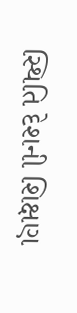સ્થિતિ દેશની શિક્ષણ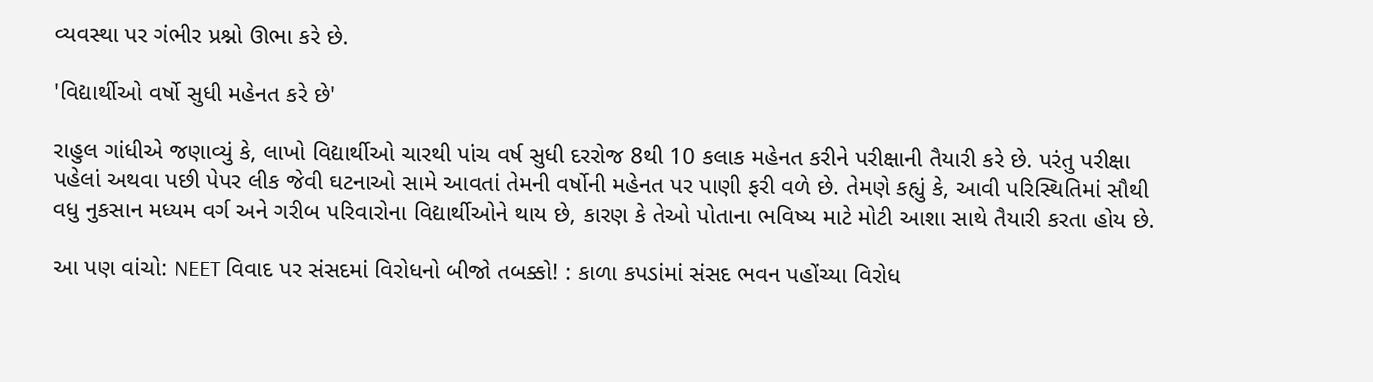વ્યવસ્થા પર ગંભીર પ્રશ્નો ઊભા કરે છે.

'વિદ્યાર્થીઓ વર્ષો સુધી મહેનત કરે છે'

રાહુલ ગાંધીએ જણાવ્યું કે, લાખો વિદ્યાર્થીઓ ચારથી પાંચ વર્ષ સુધી દરરોજ 8થી 10 કલાક મહેનત કરીને પરીક્ષાની તૈયારી કરે છે. પરંતુ પરીક્ષા પહેલાં અથવા પછી પેપર લીક જેવી ઘટનાઓ સામે આવતાં તેમની વર્ષોની મહેનત પર પાણી ફરી વળે છે. તેમણે કહ્યું કે, આવી પરિસ્થિતિમાં સૌથી વધુ નુકસાન મધ્યમ વર્ગ અને ગરીબ પરિવારોના વિદ્યાર્થીઓને થાય છે, કારણ કે તેઓ પોતાના ભવિષ્ય માટે મોટી આશા સાથે તૈયારી કરતા હોય છે.

આ પણ વાંચો: NEET વિવાદ પર સંસદમાં વિરોધનો બીજો તબક્કો! : કાળા કપડાંમાં સંસદ ભવન પહોંચ્યા વિરોધ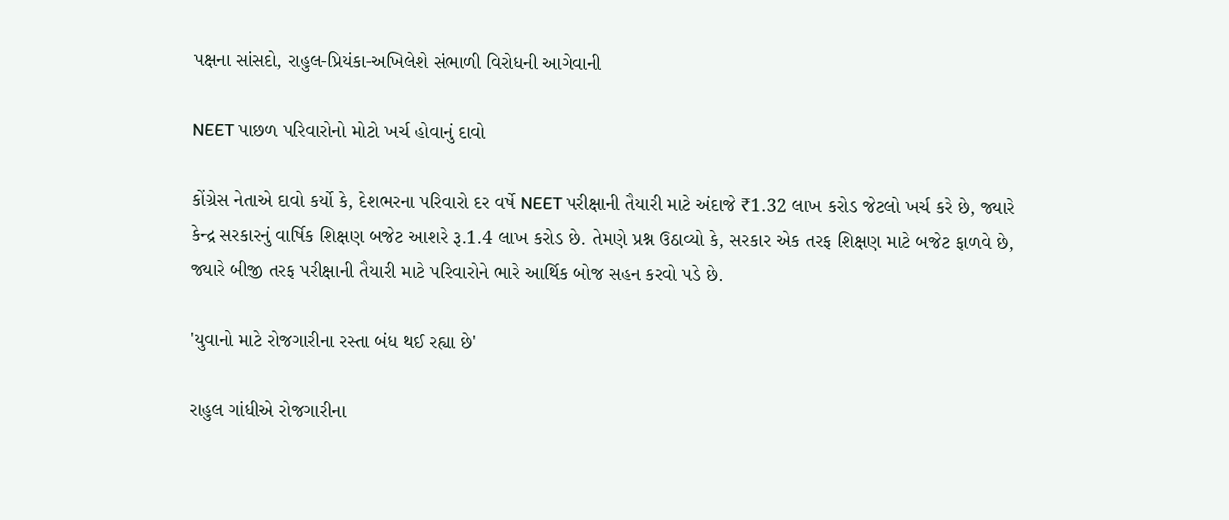પક્ષના સાંસદો, રાહુલ-પ્રિયંકા-અખિલેશે સંભાળી વિરોધની આગેવાની

NEET પાછળ પરિવારોનો મોટો ખર્ચ હોવાનું દાવો

કોંગ્રેસ નેતાએ દાવો કર્યો કે, દેશભરના પરિવારો દર વર્ષે NEET પરીક્ષાની તૈયારી માટે અંદાજે ₹1.32 લાખ કરોડ જેટલો ખર્ચ કરે છે, જ્યારે કેન્દ્ર સરકારનું વાર્ષિક શિક્ષણ બજેટ આશરે રૂ.1.4 લાખ કરોડ છે. તેમણે પ્રશ્ન ઉઠાવ્યો કે, સરકાર એક તરફ શિક્ષણ માટે બજેટ ફાળવે છે, જ્યારે બીજી તરફ પરીક્ષાની તૈયારી માટે પરિવારોને ભારે આર્થિક બોજ સહન કરવો પડે છે.

'યુવાનો માટે રોજગારીના રસ્તા બંધ થઈ રહ્યા છે'

રાહુલ ગાંધીએ રોજગારીના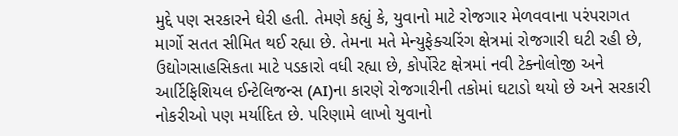મુદ્દે પણ સરકારને ઘેરી હતી. તેમણે કહ્યું કે, યુવાનો માટે રોજગાર મેળવવાના પરંપરાગત માર્ગો સતત સીમિત થઈ રહ્યા છે. તેમના મતે મેન્યુફેક્ચરિંગ ક્ષેત્રમાં રોજગારી ઘટી રહી છે, ઉદ્યોગસાહસિકતા માટે પડકારો વધી રહ્યા છે, કોર્પોરેટ ક્ષેત્રમાં નવી ટેક્નોલોજી અને આર્ટિફિશિયલ ઈન્ટેલિજન્સ (AI)ના કારણે રોજગારીની તકોમાં ઘટાડો થયો છે અને સરકારી નોકરીઓ પણ મર્યાદિત છે. પરિણામે લાખો યુવાનો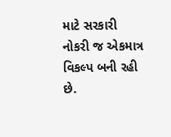માટે સરકારી નોકરી જ એકમાત્ર વિકલ્પ બની રહી છે.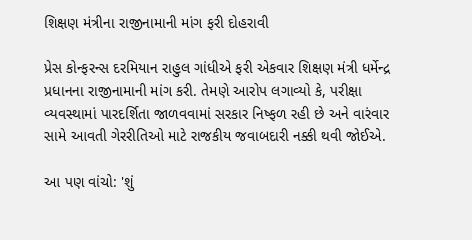શિક્ષણ મંત્રીના રાજીનામાની માંગ ફરી દોહરાવી

પ્રેસ કોન્ફરન્સ દરમિયાન રાહુલ ગાંધીએ ફરી એકવાર શિક્ષણ મંત્રી ધર્મેન્દ્ર પ્રધાનના રાજીનામાની માંગ કરી. તેમણે આરોપ લગાવ્યો કે, પરીક્ષા વ્યવસ્થામાં પારદર્શિતા જાળવવામાં સરકાર નિષ્ફળ રહી છે અને વારંવાર સામે આવતી ગેરરીતિઓ માટે રાજકીય જવાબદારી નક્કી થવી જોઈએ.

આ પણ વાંચો: 'શું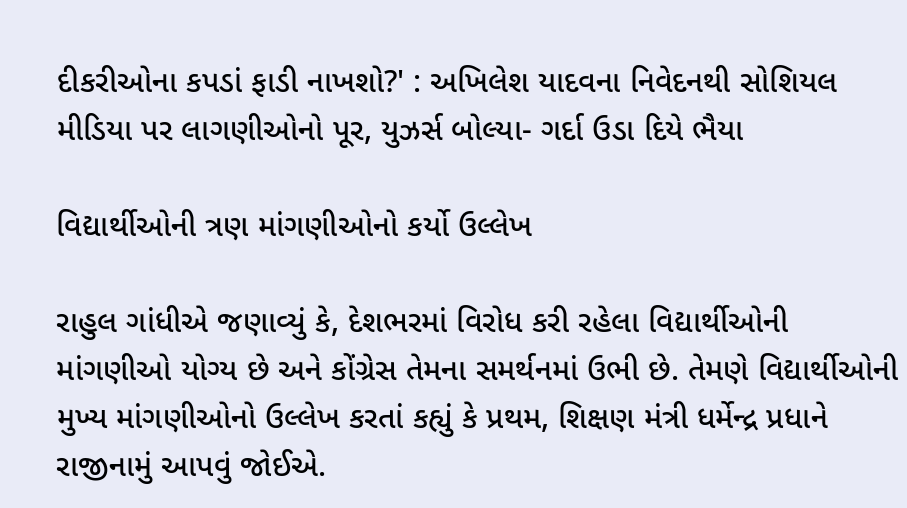દીકરીઓના કપડાં ફાડી નાખશો?' : અખિલેશ યાદવના નિવેદનથી સોશિયલ મીડિયા પર લાગણીઓનો પૂર, યુઝર્સ બોલ્યા- ગર્દા ઉડા દિયે ભૈયા

વિદ્યાર્થીઓની ત્રણ માંગણીઓનો કર્યો ઉલ્લેખ

રાહુલ ગાંધીએ જણાવ્યું કે, દેશભરમાં વિરોધ કરી રહેલા વિદ્યાર્થીઓની માંગણીઓ યોગ્ય છે અને કોંગ્રેસ તેમના સમર્થનમાં ઉભી છે. તેમણે વિદ્યાર્થીઓની મુખ્ય માંગણીઓનો ઉલ્લેખ કરતાં કહ્યું કે પ્રથમ, શિક્ષણ મંત્રી ધર્મેન્દ્ર પ્રધાને રાજીનામું આપવું જોઈએ.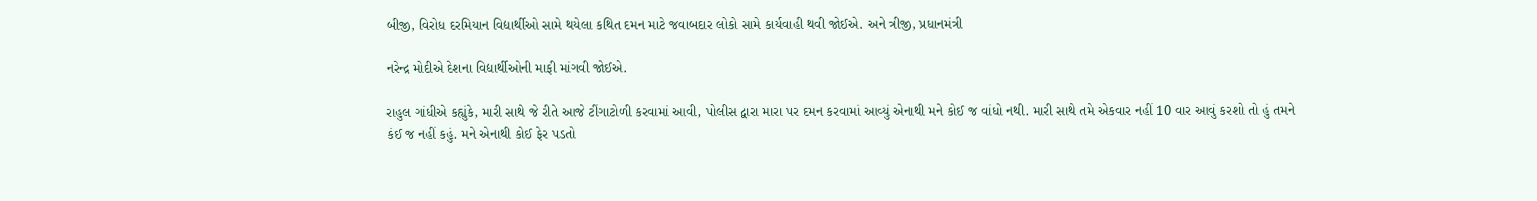બીજી, વિરોધ દરમિયાન વિદ્યાર્થીઓ સામે થયેલા કથિત દમન માટે જવાબદાર લોકો સામે કાર્યવાહી થવી જોઈએ. અને ત્રીજી, પ્રધાનમંત્રી

નરેન્દ્ર મોદીએ દેશના વિદ્યાર્થીઓની માફી માંગવી જોઈએ.

રાહુલ ગાંધીએ કહ્યુંકે, મારી સાથે જે રીતે આજે ટીંગાટોળી કરવામાં આવી, પોલીસ દ્વારા મારા પર દમન કરવામાં આવ્યું એનાથી મને કોઈ જ વાંધો નથી. મારી સાથે તમે એકવાર નહીં 10 વાર આવું કરશો તો હું તમને કંઈ જ નહીં કહું. મને એનાથી કોઈ ફેર પડતો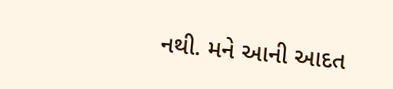નથી. મને આની આદત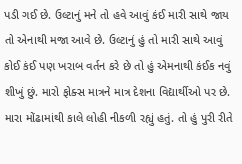પડી ગઈ છે. ઉલ્ટાનું મને તો હવે આવું કંઈ મારી સાથે જાય તો એનાથી મજા આવે છે. ઉલ્ટાનું હું તો મારી સાથે આવું કોઈ કંઈ પણ ખરાબ વર્તન કરે છે તો હું એમનાથી કંઈક નવું શીખું છું. મારો ફોક્સ માત્રને માત્ર દેશના વિદ્યાર્થીઓ પર છે. મારા મોંઢામાંથી કાલે લોહી નીકળી રહ્યું હતું. તો હું પુરી રીતે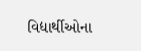વિદ્યાર્થીઓના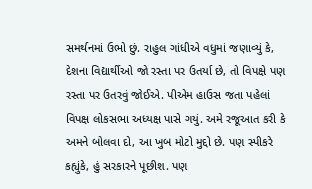સમર્થનમાં ઉભો છું. રાહુલ ગાંધીએ વધુમાં જણાવ્યું કે, દેશના વિદ્યાર્થીઓ જો રસ્તા પર ઉતર્યા છે, તો વિપક્ષે પણ રસ્તા પર ઉતરવું જોઈએ. પીએમ હાઉસ જતા પહેલાં વિપક્ષ લોકસભા અધ્યક્ષ પાસે ગયું. અમે રજૂઆત કરી કે અમને બોલવા દો, આ ખુબ મોટો મુદ્દો છે. પણ સ્પીકરે કહ્યુંકે, હું સરકારને પૂછીશ. પણ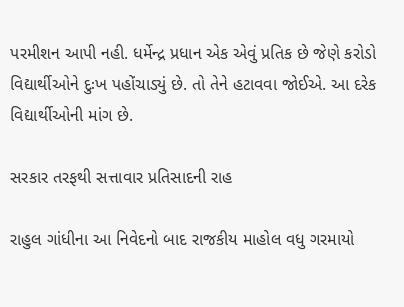પરમીશન આપી નહી. ધર્મેન્દ્ર પ્રધાન એક એવું પ્રતિક છે જેણે કરોડો વિદ્યાર્થીઓને દુઃખ પહોંચાડ્યું છે. તો તેને હટાવવા જોઈએ. આ દરેક વિદ્યાર્થીઓની માંગ છે.

સરકાર તરફથી સત્તાવાર પ્રતિસાદની રાહ

રાહુલ ગાંધીના આ નિવેદનો બાદ રાજકીય માહોલ વધુ ગરમાયો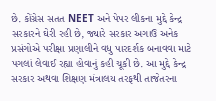છે. કોંગ્રેસ સતત NEET અને પેપર લીકના મુદ્દે કેન્દ્ર સરકારને ઘેરી રહી છે, જ્યારે સરકાર અગાઉ અનેક પ્રસંગોએ પરીક્ષા પ્રણાલીને વધુ પારદર્શક બનાવવા માટે પગલાં લેવાઈ રહ્યા હોવાનું કહી ચૂકી છે. આ મુદ્દે કેન્દ્ર સરકાર અથવા શિક્ષણ મંત્રાલય તરફથી તાજેતરના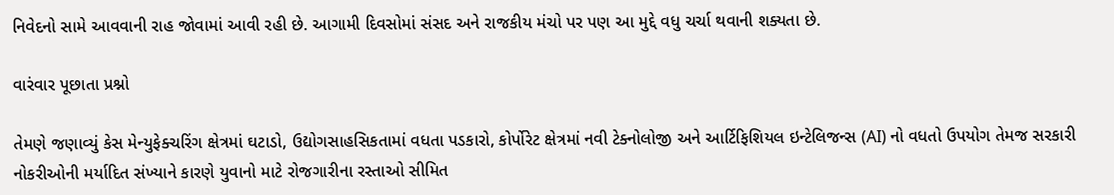નિવેદનો સામે આવવાની રાહ જોવામાં આવી રહી છે. આગામી દિવસોમાં સંસદ અને રાજકીય મંચો પર પણ આ મુદ્દે વધુ ચર્ચા થવાની શક્યતા છે.

વારંવાર પૂછાતા પ્રશ્નો

તેમણે જણાવ્યું કેસ મેન્યુફેક્ચરિંગ ક્ષેત્રમાં ઘટાડો, ઉદ્યોગસાહસિકતામાં વધતા પડકારો, કોર્પોરેટ ક્ષેત્રમાં નવી ટેક્નોલોજી અને આર્ટિફિશિયલ ઇન્ટેલિજન્સ (AI) નો વધતો ઉપયોગ તેમજ સરકારી નોકરીઓની મર્યાદિત સંખ્યાને કારણે યુવાનો માટે રોજગારીના રસ્તાઓ સીમિત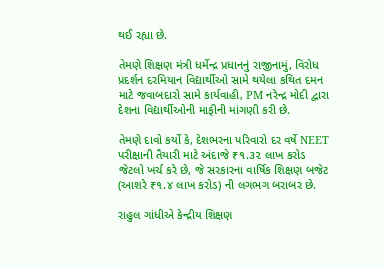થઈ રહ્યા છે.

તેમણે શિક્ષણ મંત્રી ધર્મેન્દ્ર પ્રધાનનું રાજીનામું, વિરોધ પ્રદર્શન દરમિયાન વિદ્યાર્થીઓ સામે થયેલા કથિત દમન માટે જવાબદારો સામે કાર્યવાહી, PM નરેન્દ્ર મોદી દ્વારા દેશના વિદ્યાર્થીઓની માફીની માંગણી કરી છે.

તેમણે દાવો કર્યો કે, દેશભરના પરિવારો દર વર્ષે NEET પરીક્ષાની તૈયારી માટે અંદાજે ₹૧.૩૨ લાખ કરોડ જેટલો ખર્ચ કરે છે, જે સરકારના વાર્ષિક શિક્ષણ બજેટ (આશરે ₹૧.૪ લાખ કરોડ) ની લગભગ બરાબર છે.

રાહુલ ગાંધીએ કેન્દ્રીય શિક્ષણ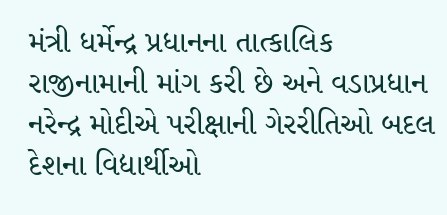મંત્રી ધર્મેન્દ્ર પ્રધાનના તાત્કાલિક રાજીનામાની માંગ કરી છે અને વડાપ્રધાન નરેન્દ્ર મોદીએ પરીક્ષાની ગેરરીતિઓ બદલ દેશના વિદ્યાર્થીઓ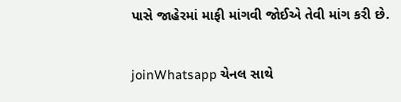પાસે જાહેરમાં માફી માંગવી જોઈએ તેવી માંગ કરી છે.

joinWhatsapp ચેનલ સાથે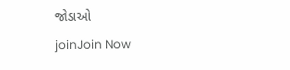જોડાઓ
joinJoin Now